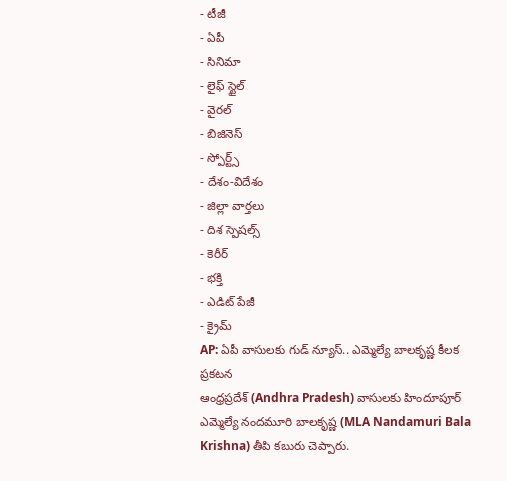- టీజీ
- ఏపీ
- సినిమా
- లైఫ్ స్టైల్
- వైరల్
- బిజినెస్
- స్పోర్ట్స్
- దేశం-విదేశం
- జిల్లా వార్తలు
- దిశ స్పెషల్స్
- కెరీర్
- భక్తి
- ఎడిట్ పేజీ
- క్రైమ్
AP: ఏపీ వాసులకు గుడ్ న్యూస్.. ఎమ్మెల్యే బాలకృష్ణ కీలక ప్రకటన
ఆంధ్రప్రదేశ్ (Andhra Pradesh) వాసులకు హిందూపూర్ ఎమ్మెల్యే నందమూరి బాలకృష్ణ (MLA Nandamuri Bala Krishna) తీపి కబురు చెప్పారు.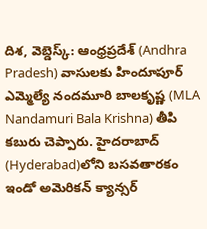దిశ, వెబ్డెస్క్: ఆంధ్రప్రదేశ్ (Andhra Pradesh) వాసులకు హిందూపూర్ ఎమ్మెల్యే నందమూరి బాలకృష్ణ (MLA Nandamuri Bala Krishna) తీపి కబురు చెప్పారు. హైదరాబాద్ (Hyderabad)లోని బసవతారకం ఇండో అమెరికన్ క్యాన్సర్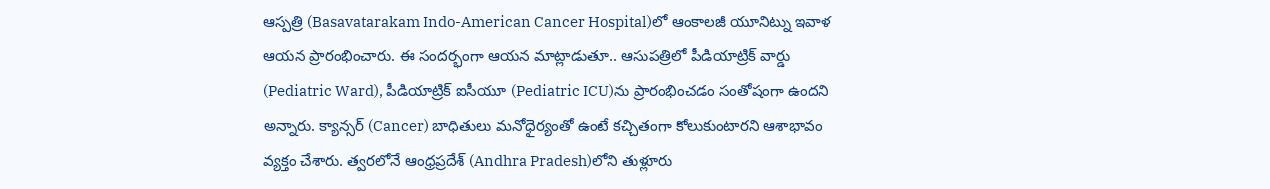ఆస్పత్రి (Basavatarakam Indo-American Cancer Hospital)లో ఆంకాలజీ యూనిట్ను ఇవాళ ఆయన ప్రారంభించారు. ఈ సందర్భంగా ఆయన మాట్లాడుతూ.. ఆసుపత్రిలో పీడియాట్రిక్ వార్డు (Pediatric Ward), పీడియాట్రిక్ ఐసీయూ (Pediatric ICU)ను ప్రారంభించడం సంతోషంగా ఉందని అన్నారు. క్యాన్సర్ (Cancer) బాధితులు మనోధైర్యంతో ఉంటే కచ్చితంగా కోలుకుంటారని ఆశాభావం వ్యక్తం చేశారు. త్వరలోనే ఆంధ్రప్రదేశ్ (Andhra Pradesh)లోని తుళ్లూరు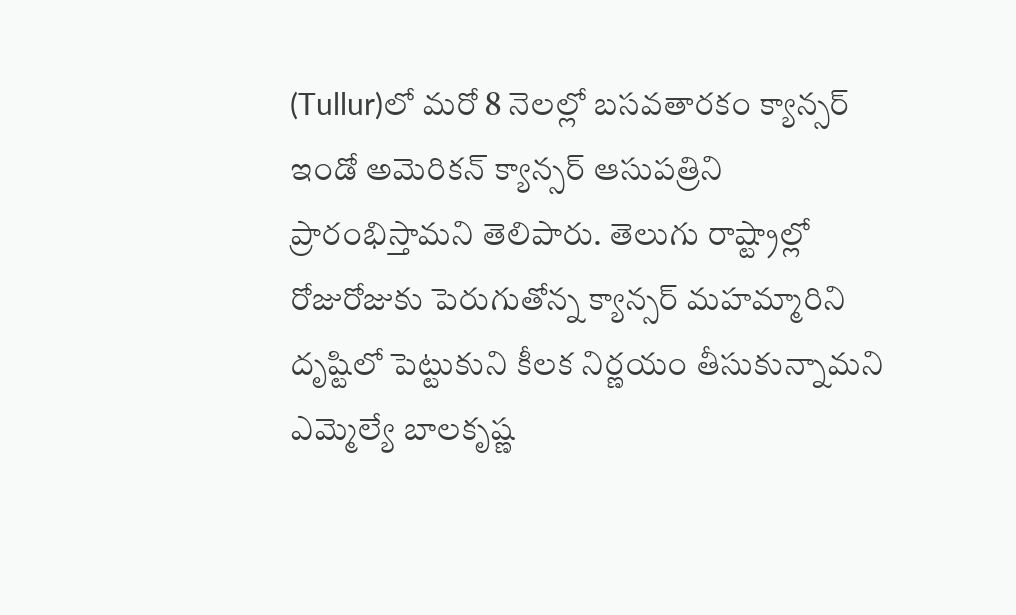(Tullur)లో మరో 8 నెలల్లో బసవతారకం క్యాన్సర్ ఇండో అమెరికన్ క్యాన్సర్ ఆసుపత్రిని ప్రారంభిస్తామని తెలిపారు. తెలుగు రాష్ట్రాల్లో రోజురోజుకు పెరుగుతోన్న క్యాన్సర్ మహమ్మారిని దృష్టిలో పెట్టుకుని కీలక నిర్ణయం తీసుకున్నామని ఎమ్మెల్యే బాలకృష్ణ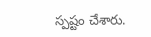స్పష్టం చేశారు.